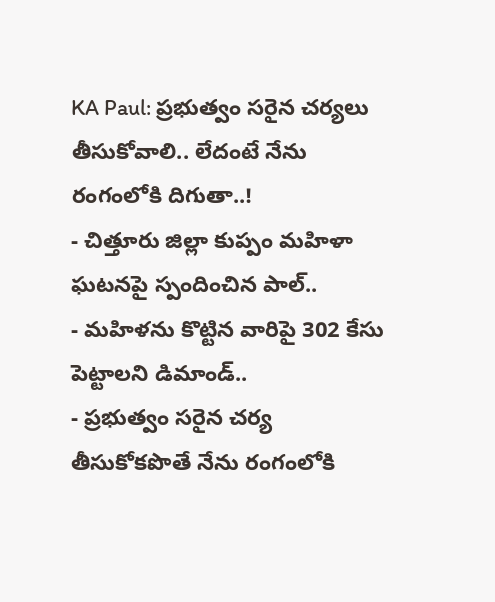KA Paul: ప్రభుత్వం సరైన చర్యలు తీసుకోవాలి.. లేదంటే నేను రంగంలోకి దిగుతా..!
- చిత్తూరు జిల్లా కుప్పం మహిళా ఘటనపై స్పందించిన పాల్..
- మహిళను కొట్టిన వారిపై 302 కేసు పెట్టాలని డిమాండ్..
- ప్రభుత్వం సరైన చర్య తీసుకోకపొతే నేను రంగంలోకి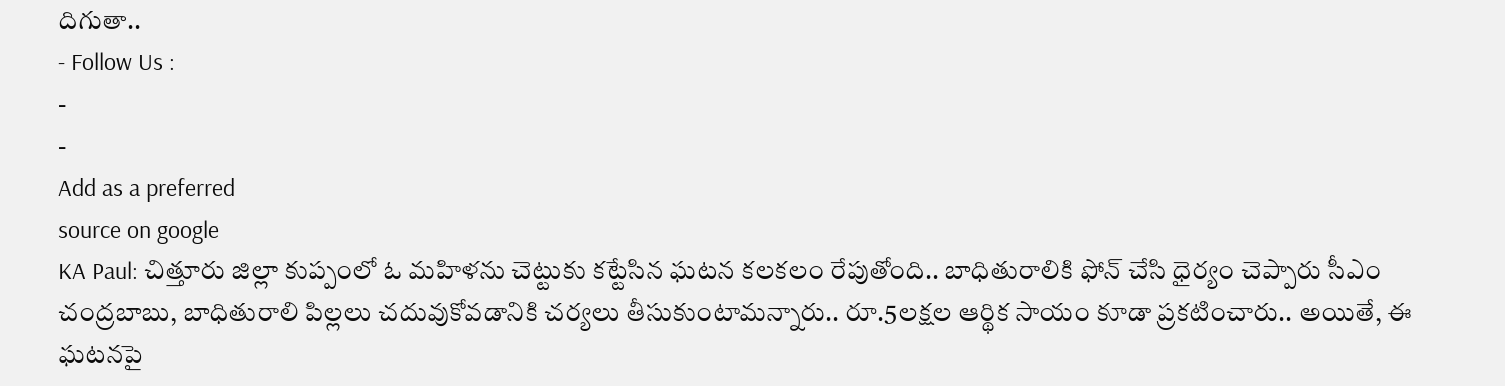దిగుతా..
- Follow Us :
-
-
Add as a preferred
source on google
KA Paul: చిత్తూరు జిల్లా కుప్పంలో ఓ మహిళను చెట్టుకు కట్టేసిన ఘటన కలకలం రేపుతోంది.. బాధితురాలికి ఫోన్ చేసి ధైర్యం చెప్పారు సీఎం చంద్రబాబు, బాధితురాలి పిల్లలు చదువుకోవడానికి చర్యలు తీసుకుంటామన్నారు.. రూ.5లక్షల ఆర్థిక సాయం కూడా ప్రకటించారు.. అయితే, ఈ ఘటనపై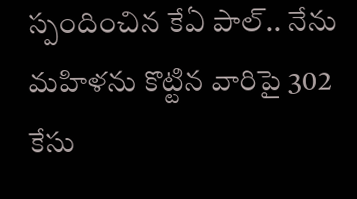స్పందించిన కేఏ పాల్.. నేను మహిళను కొట్టిన వారిపై 302 కేసు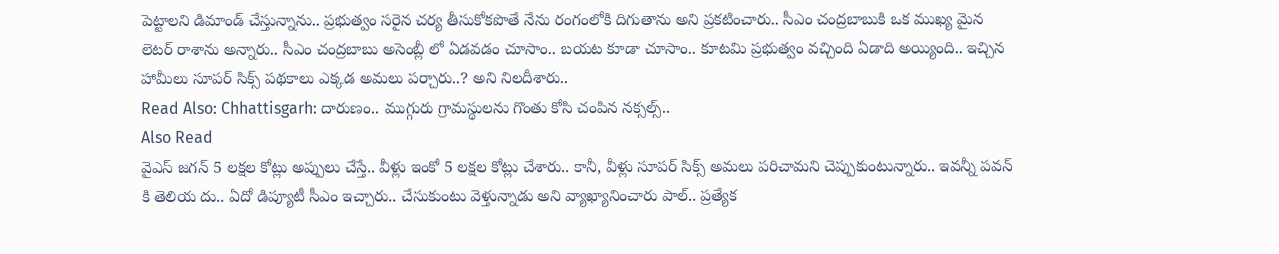పెట్టాలని డిమాండ్ చేస్తున్నాను.. ప్రభుత్వం సరైన చర్య తీసుకోకపొతే నేను రంగంలోకి దిగుతాను అని ప్రకటించారు.. సీఎం చంద్రబాబుకి ఒక ముఖ్య మైన లెటర్ రాశాను అన్నారు.. సీఎం చంద్రబాబు అసెంబ్లీ లో ఏడవడం చూసాం.. బయట కూడా చూసాం.. కూటమి ప్రభుత్వం వచ్చింది ఏడాది అయ్యింది.. ఇచ్చిన హామీలు సూపర్ సిక్స్ పథకాలు ఎక్కడ అమలు పర్చారు..? అని నిలదీశారు..
Read Also: Chhattisgarh: దారుణం.. ముగ్గురు గ్రామస్థులను గొంతు కోసి చంపిన నక్సల్స్..
Also Read
వైఎస్ జగన్ 5 లక్షల కోట్లు అప్పులు చేస్తే.. వీళ్లు ఇంకో 5 లక్షల కోట్లు చేశారు.. కానీ, వీళ్లు సూపర్ సిక్స్ అమలు పరిచామని చెప్పుకుంటున్నారు.. ఇవన్నీ పవన్ కి తెలియ దు.. ఏదో డిప్యూటీ సీఎం ఇచ్చారు.. చేసుకుంటు వెళ్తున్నాడు అని వ్యాఖ్యానించారు పాల్.. ప్రత్యేక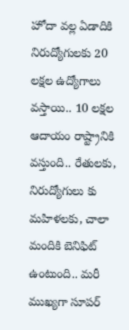హోదా వల్ల ఏడాదికి నిరుద్యోగులకు 20 లక్షల ఉద్యోగాలు వస్తాయి.. 10 లక్షల ఆదాయం రాష్ట్రానికి వస్తుంది.. రేతులకు, నిరుద్యోగులు కు మహిళలకు, చాలా మందికి బెనిఫిట్ ఉంటుంది.. మరీ ముఖ్యగా సూపర్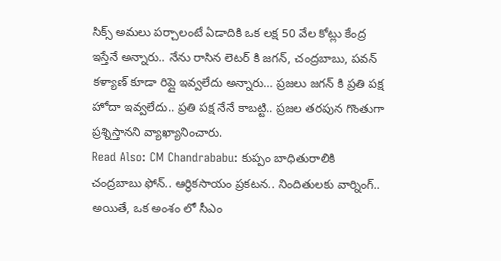సిక్స్ అమలు పర్చాలంటే ఏడాదికి ఒక లక్ష 50 వేల కోట్లు కేంద్ర ఇస్తేనే అన్నారు.. నేను రాసిన లెటర్ కి జగన్, చంద్రబాబు, పవన్ కళ్యాణ్ కూడా రిప్లై ఇవ్వలేదు అన్నారు… ప్రజలు జగన్ కి ప్రతి పక్ష హోదా ఇవ్వలేదు.. ప్రతి పక్ష నేనే కాబట్టి.. ప్రజల తరపున గొంతుగా ప్రశ్నిస్తానని వ్యాఖ్యానించారు.
Read Also: CM Chandrababu: కుప్పం బాధితురాలికి చంద్రబాబు ఫోన్.. ఆర్థికసాయం ప్రకటన.. నిందితులకు వార్నింగ్..
అయితే, ఒక అంశం లో సీఎం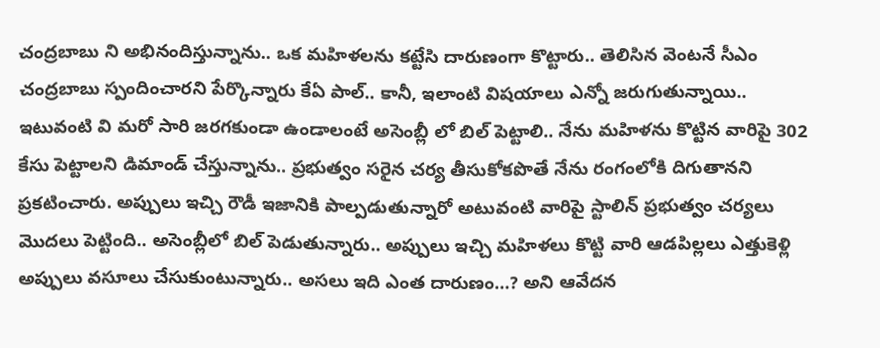చంద్రబాబు ని అభినందిస్తున్నాను.. ఒక మహిళలను కట్టేసి దారుణంగా కొట్టారు.. తెలిసిన వెంటనే సీఎం చంద్రబాబు స్పందించారని పేర్కొన్నారు కేఏ పాల్.. కానీ, ఇలాంటి విషయాలు ఎన్నో జరుగుతున్నాయి.. ఇటువంటి వి మరో సారి జరగకుండా ఉండాలంటే అసెంబ్లీ లో బిల్ పెట్టాలి.. నేను మహిళను కొట్టిన వారిపై 302 కేసు పెట్టాలని డిమాండ్ చేస్తున్నాను.. ప్రభుత్వం సరైన చర్య తీసుకోకపొతే నేను రంగంలోకి దిగుతానని ప్రకటించారు. అప్పులు ఇచ్చి రౌడీ ఇజానికి పాల్పడుతున్నారో అటువంటి వారిపై స్టాలిన్ ప్రభుత్వం చర్యలు మొదలు పెట్టింది.. అసెంబ్లీలో బిల్ పెడుతున్నారు.. అప్పులు ఇచ్చి మహిళలు కొట్టి వారి ఆడపిల్లలు ఎత్తుకెళ్లి అప్పులు వసూలు చేసుకుంటున్నారు.. అసలు ఇది ఎంత దారుణం…? అని ఆవేదన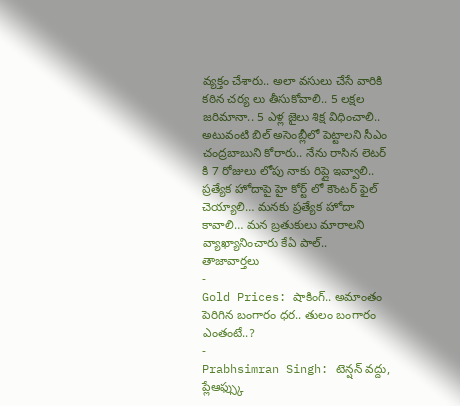వ్యక్తం చేశారు.. అలా వసులు చేసే వారికి కఠిన చర్య లు తీసుకోవాలి.. 5 లక్షల జరిమానా.. 5 ఎళ్ల జైలు శిక్ష విధించాలి.. అటువంటి బిల్ అసెంబ్లీలో పెట్టాలని సీఎం చంద్రబాబుని కోరారు.. నేను రాసిన లెటర్ కి 7 రోజులు లోపు నాకు రిప్లై ఇవ్వాలి.. ప్రత్యేక హోదాపై హై కోర్ట్ లో కౌంటర్ ఫైల్ చెయ్యాలి… మనకు ప్రత్యేక హోదా కావాలి… మన బ్రతుకులు మారాలని వ్యాఖ్యానించారు కేఏ పాల్..
తాజావార్తలు
-
Gold Prices: షాకింగ్.. అమాంతం పెరిగిన బంగారం ధర.. తులం బంగారం ఎంతంటే..?
-
Prabhsimran Singh: టెన్షన్ వద్దు, ప్లేఆఫ్స్కు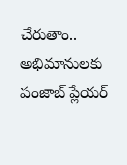చేరుతాం.. అభిమానులకు పంజాబ్ ప్లేయర్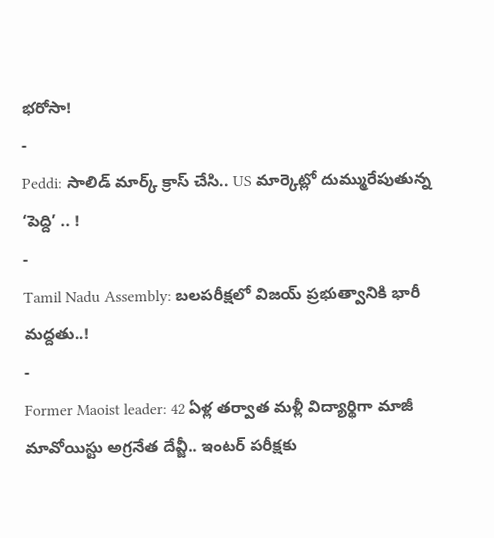భరోసా!
-
Peddi: సాలిడ్ మార్క్ క్రాస్ చేసి.. US మార్కెట్లో దుమ్మురేపుతున్న ‘పెద్ది’ .. !
-
Tamil Nadu Assembly: బలపరీక్షలో విజయ్ ప్రభుత్వానికి భారీ మద్దతు..!
-
Former Maoist leader: 42 ఏళ్ల తర్వాత మళ్లీ విద్యార్థిగా మాజీ మావోయిస్టు అగ్రనేత దేవ్జీ.. ఇంటర్ పరీక్షకు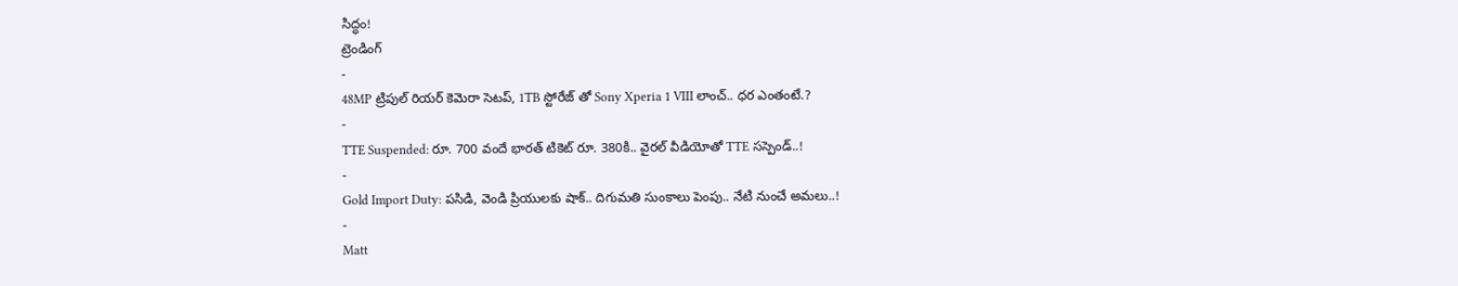సిద్ధం!
ట్రెండింగ్
-
48MP ట్రిపుల్ రియర్ కెమెరా సెటప్, 1TB స్టోరేజ్ తో Sony Xperia 1 VIII లాంచ్.. ధర ఎంతంటే.?
-
TTE Suspended: రూ. 700 వందే భారత్ టికెట్ రూ. 380కి.. వైరల్ వీడియోతో TTE సస్పెండ్..!
-
Gold Import Duty: పసిడి, వెండి ప్రియులకు షాక్.. దిగుమతి సుంకాలు పెంపు.. నేటి నుంచే అమలు..!
-
Matt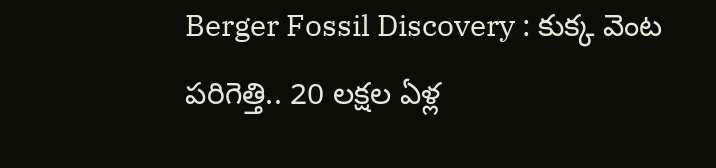Berger Fossil Discovery : కుక్క వెంట పరిగెత్తి.. 20 లక్షల ఏళ్ల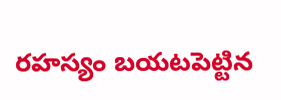రహస్యం బయటపెట్టిన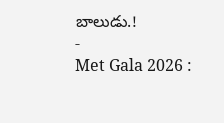బాలుడు.!
-
Met Gala 2026 :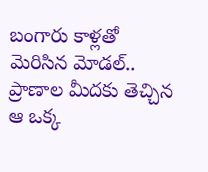బంగారు కాళ్లతో మెరిసిన మోడల్.. ప్రాణాల మీదకు తెచ్చిన ఆ ఒక్క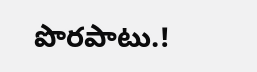పొరపాటు.!